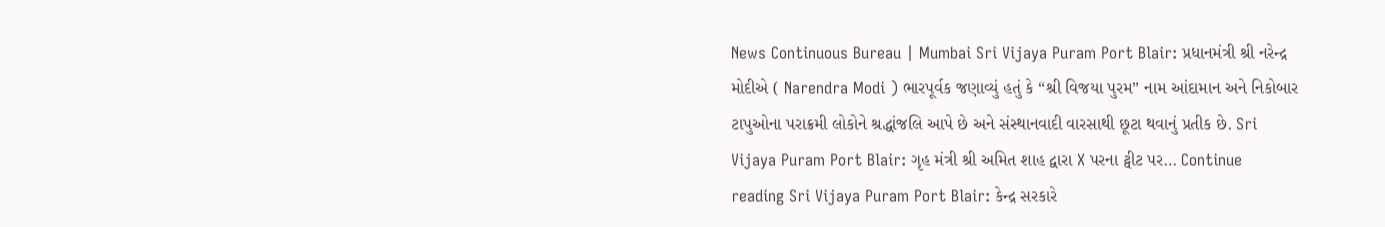News Continuous Bureau | Mumbai Sri Vijaya Puram Port Blair: પ્રધાનમંત્રી શ્રી નરેન્દ્ર મોદીએ ( Narendra Modi ) ભારપૂર્વક જણાવ્યું હતું કે “શ્રી વિજયા પુરમ” નામ આંદામાન અને નિકોબાર ટાપુઓના પરાક્રમી લોકોને શ્રદ્ધાંજલિ આપે છે અને સંસ્થાનવાદી વારસાથી છૂટા થવાનું પ્રતીક છે. Sri Vijaya Puram Port Blair: ગૃહ મંત્રી શ્રી અમિત શાહ દ્વારા X પરના ટ્વીટ પર… Continue reading Sri Vijaya Puram Port Blair: કેન્દ્ર સરકારે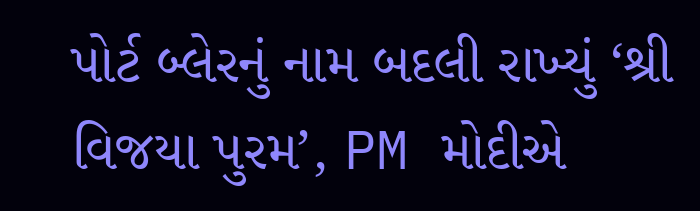પોર્ટ બ્લેરનું નામ બદલી રાખ્યું ‘શ્રી વિજયા પુરમ’, PM મોદીએ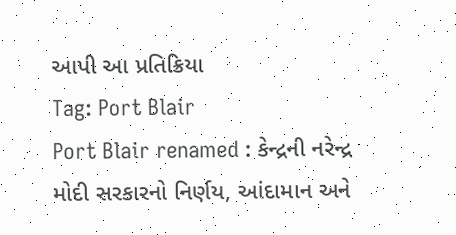આપી આ પ્રતિક્રિયા
Tag: Port Blair
Port Blair renamed : કેન્દ્રની નરેન્દ્ર મોદી સરકારનો નિર્ણય, આંદામાન અને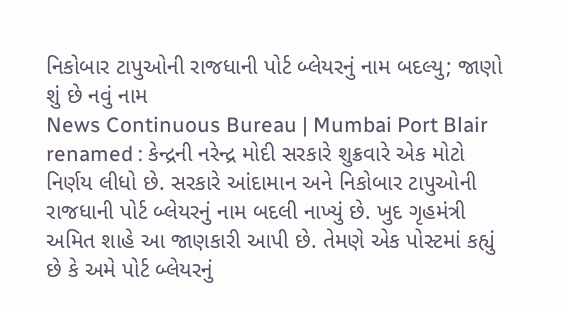નિકોબાર ટાપુઓની રાજધાની પોર્ટ બ્લેયરનું નામ બદલ્યુ; જાણો શું છે નવું નામ
News Continuous Bureau | Mumbai Port Blair renamed : કેન્દ્રની નરેન્દ્ર મોદી સરકારે શુક્રવારે એક મોટો નિર્ણય લીધો છે. સરકારે આંદામાન અને નિકોબાર ટાપુઓની રાજધાની પોર્ટ બ્લેયરનું નામ બદલી નાખ્યું છે. ખુદ ગૃહમંત્રી અમિત શાહે આ જાણકારી આપી છે. તેમણે એક પોસ્ટમાં કહ્યું છે કે અમે પોર્ટ બ્લેયરનું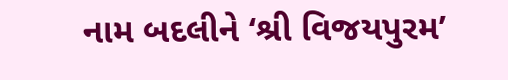નામ બદલીને ‘શ્રી વિજયપુરમ’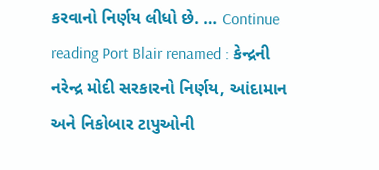કરવાનો નિર્ણય લીધો છે. … Continue reading Port Blair renamed : કેન્દ્રની નરેન્દ્ર મોદી સરકારનો નિર્ણય, આંદામાન અને નિકોબાર ટાપુઓની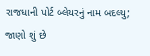રાજધાની પોર્ટ બ્લેયરનું નામ બદલ્યુ; જાણો શું છે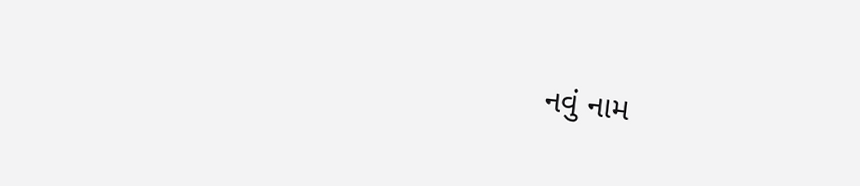નવું નામ